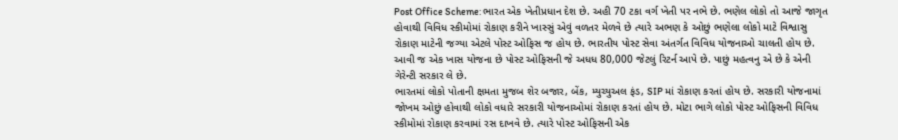Post Office Scheme: ભારત એક ખેતીપ્રધાન દેશ છે. અહી 70 ટકા વર્ગ ખેતી પર નભે છે. ભણેલ લોકો તો આજે જાગૃત હોવાથી વિવિધ સ્કીમોમાં રોકાણ કરીને ખાસ્સું એવું વળતર મેળવે છે ત્યારે અભણ કે ઓછું ભણેલા લોકો માટે વિશ્વાસુ રોકાણ માટેની જગ્યા એટલે પોસ્ટ ઓફિસ જ હોય છે. ભારતીય પોસ્ટ સેવા અંતર્ગત વિવિધ યોજનાઓ ચાલતી હોય છે. આવી જ એક ખાસ યોજના છે પોસ્ટ ઓફિસની જે અધધ 80,000 જેટલું રિટર્ન આપે છે. પાછું મહત્વનુ એ છે કે એની ગેરેન્ટી સરકાર લે છે.
ભારતમાં લોકો પોતાની ક્ષમતા મુજબ શેર બજાર, બેંક, મ્યુચ્યુઅલ ફંડ, SIP માં રોકાણ કરતાં હોય છે. સરકારી યોજનામાં જોખમ ઓછું હોવાથી લોકો વધારે સરકારી યોજનાઓમાં રોકાણ કરતાં હોય છે. મોટા ભાગે લોકો પોસ્ટ ઓફિસની વિવિધ સ્કીમોમાં રોકાણ કરવામાં રસ દાખવે છે. ત્યારે પોસ્ટ ઓફિસની એક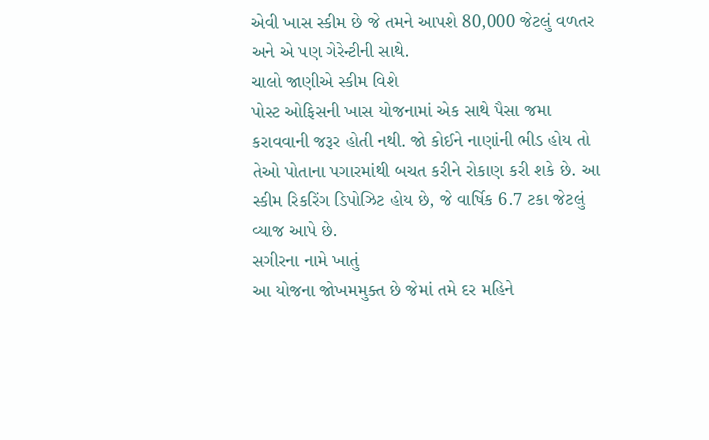એવી ખાસ સ્કીમ છે જે તમને આપશે 80,000 જેટલું વળતર અને એ પણ ગેરેન્ટીની સાથે.
ચાલો જાણીએ સ્કીમ વિશે
પોસ્ટ ઓફિસની ખાસ યોજનામાં એક સાથે પૈસા જમા કરાવવાની જરૂર હોતી નથી. જો કોઈને નાણાંની ભીડ હોય તો તેઓ પોતાના પગારમાંથી બચત કરીને રોકાણ કરી શકે છે. આ સ્કીમ રિકરિંગ ડિપોઝિટ હોય છે, જે વાર્ષિક 6.7 ટકા જેટલું વ્યાજ આપે છે.
સગીરના નામે ખાતું
આ યોજના જોખમમુક્ત છે જેમાં તમે દર મહિને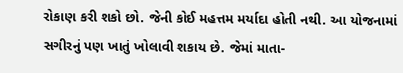રોકાણ કરી શકો છો. જેની કોઈ મહત્તમ મર્યાદા હોતી નથી. આ યોજનામાં સગીરનું પણ ખાતું ખોલાવી શકાય છે. જેમાં માતા-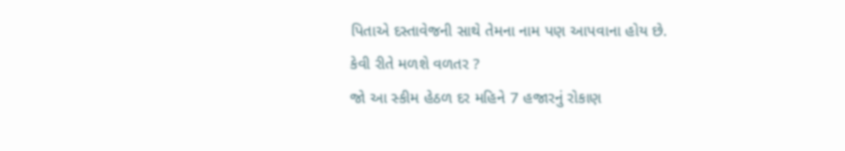પિતાએ દસ્તાવેજની સાથે તેમના નામ પણ આપવાના હોય છે.
કેવી રીતે મળશે વળતર ?
જો આ સ્કીમ હેઠળ દર મહિને 7 હજારનું રોકાણ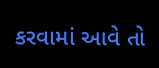કરવામાં આવે તો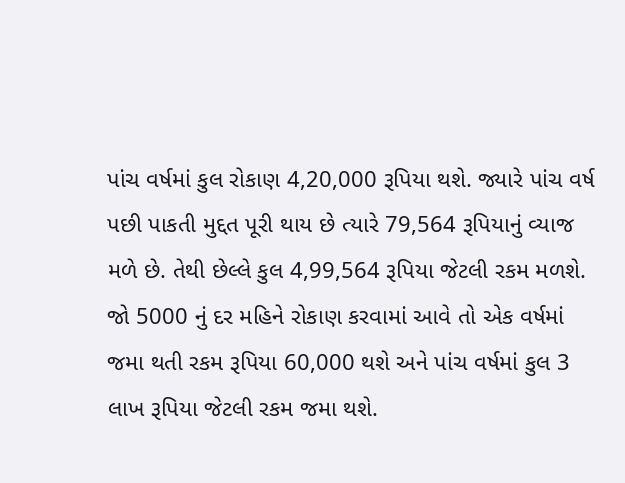પાંચ વર્ષમાં કુલ રોકાણ 4,20,000 રૂપિયા થશે. જ્યારે પાંચ વર્ષ પછી પાકતી મુદ્દત પૂરી થાય છે ત્યારે 79,564 રૂપિયાનું વ્યાજ મળે છે. તેથી છેલ્લે કુલ 4,99,564 રૂપિયા જેટલી રકમ મળશે. જો 5000 નું દર મહિને રોકાણ કરવામાં આવે તો એક વર્ષમાં જમા થતી રકમ રૂપિયા 60,000 થશે અને પાંચ વર્ષમાં કુલ 3 લાખ રૂપિયા જેટલી રકમ જમા થશે.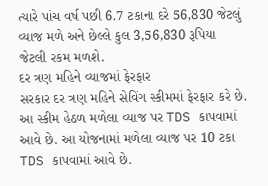ત્યારે પાંચ વર્ષ પછી 6.7 ટકાના દરે 56,830 જેટલું વ્યાજ મળે અને છેલ્લે કુલ 3,56,830 રૂપિયા જેટલી રકમ મળશે.
દર ત્રણ મહિને વ્યાજમાં ફેરફાર
સરકાર દર ત્રણ મહિને સેવિંગ સ્કીમમાં ફેરફાર કરે છે. આ સ્કીમ હેઠળ મળેલા વ્યાજ પર TDS કાપવામાં આવે છે. આ યોજનામાં મળેલા વ્યાજ પર 10 ટકા TDS કાપવામાં આવે છે.